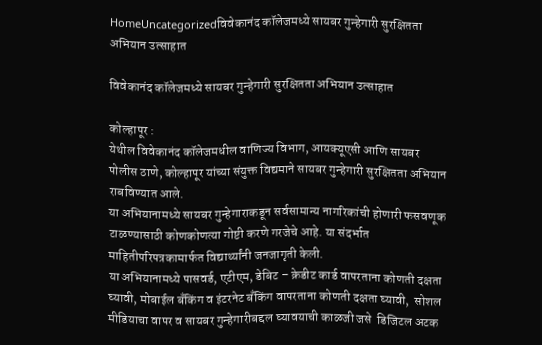HomeUncategorizedविवेकानंद कॉलेजमध्ये सायबर गुन्हेगारी सुरक्षितता अभियान उत्साहात

विवेकानंद कॉलेजमध्ये सायबर गुन्हेगारी सुरक्षितता अभियान उत्साहात

कोल्हापूर :
येथील विवेकानंद कॉलेजमधील वाणिज्य विभाग, आयक्यूएसी आणि सायबर पोलीस ठाणे, कोल्हापूर यांच्या संयुक्त विद्यमाने सायबर गुन्हेगारी सुरक्षितता अभियान राबविण्यात आले.
या अभियानामध्ये सायबर गुन्हेगाराकडून सर्वसामान्य नागरिकांची होणारी फसवणूक टाळण्यासाठी कोणकोणत्या गोष्टी करणे गरजेचे आहे. या संदर्भात माहितीपरिपत्रकामार्फत विद्यार्थ्यांनी जनजागृती केली.
या अभियानामध्ये पासवर्ड, एटीएम, डेबिट – क्रेडीट कार्ड वापरताना कोणती दक्षता घ्यावी, मोबाईल बँकिंग व इंटरनेट बँकिंग वापरताना कोणती दक्षता घ्यावी,  सोशल मीडियाचा वापर व सायबर गुन्हेगारीबद्दल घ्यावयाची काळजी जसे  डिजिटल अटक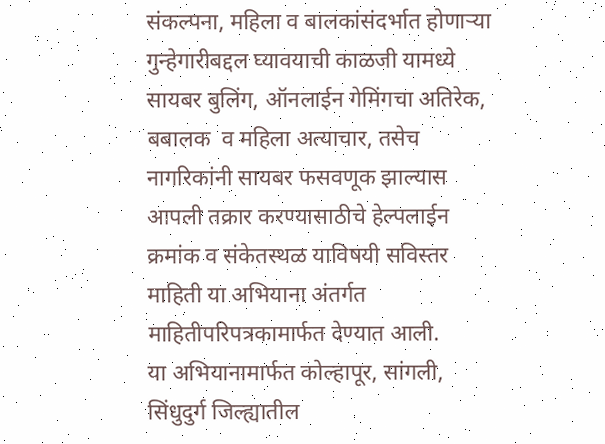संकल्पना, महिला व बालकांसंदर्भात होणाऱ्या गुन्हेगारीबद्दल घ्यावयाची काळजी यामध्ये सायबर बुलिंग, ऑनलाईन गेमिंगचा अतिरेक, बबालक  व महिला अत्याचार, तसेच नागरिकांनी सायबर फसवणूक झाल्यास आपली तक्रार करण्यासाठीचे हेल्पलाईन क्रमांक व संकेतस्थळ याविषयी सविस्तर माहिती या अभियाना अंतर्गत माहितीपरिपत्रकामार्फत देण्यात आली.
या अभियानामार्फत कोल्हापूर, सांगली, सिंधुदुर्ग जिल्ह्यातील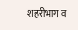शहरीभाग व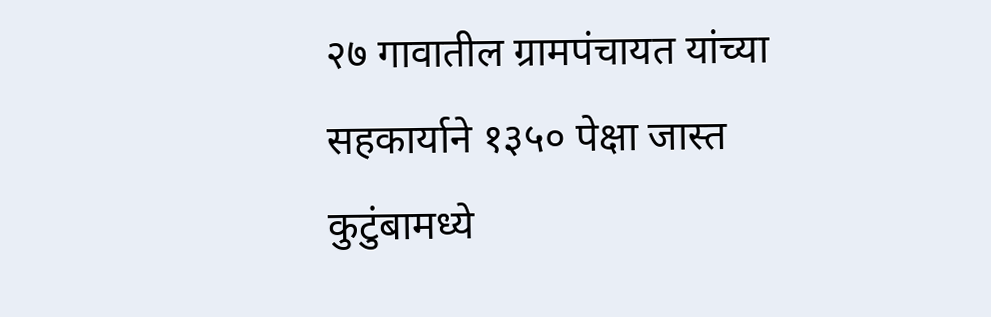२७ गावातील ग्रामपंचायत यांच्या सहकार्याने १३५० पेक्षा जास्त कुटुंबामध्ये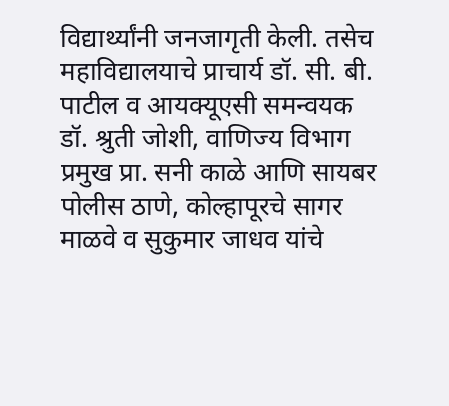विद्यार्थ्यांनी जनजागृती केली. तसेच महाविद्यालयाचे प्राचार्य डॉ. सी. बी. पाटील व आयक्यूएसी समन्वयक डॉ. श्रुती जोशी, वाणिज्य विभाग प्रमुख प्रा. सनी काळे आणि सायबर पोलीस ठाणे, कोल्हापूरचे सागर माळवे व सुकुमार जाधव यांचे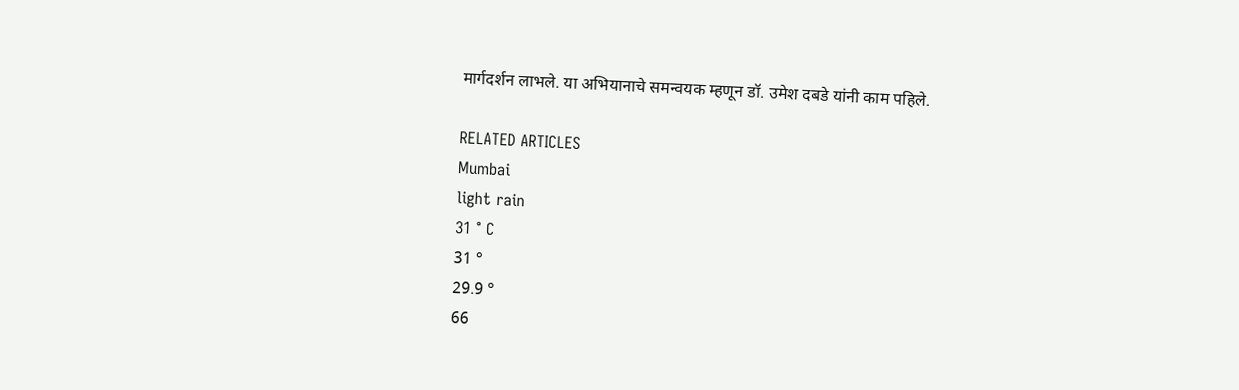मार्गदर्शन लाभले. या अभियानाचे समन्वयक म्हणून डॉ. उमेश दबडे यांनी काम पहिले.

RELATED ARTICLES
Mumbai
light rain
31 ° C
31 °
29.9 °
66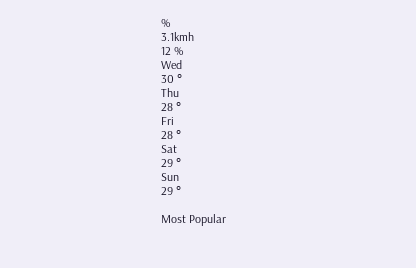%
3.1kmh
12 %
Wed
30 °
Thu
28 °
Fri
28 °
Sat
29 °
Sun
29 °

Most Popular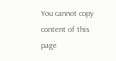You cannot copy content of this page